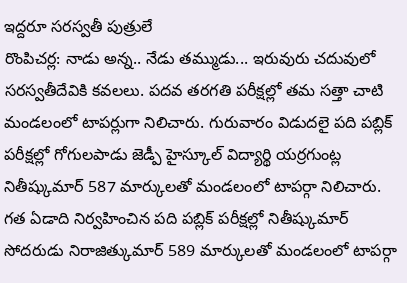ఇద్దరూ సరస్వతీ పుత్రులే
రొంపిచర్ల: నాడు అన్న.. నేడు తమ్ముడు... ఇరువురు చదువులో సరస్వతీదేవికి కవలలు. పదవ తరగతి పరీక్షల్లో తమ సత్తా చాటి మండలంలో టాపర్లుగా నిలిచారు. గురువారం విడుదలై పది పబ్లిక్ పరీక్షల్లో గోగులపాడు జెడ్పీ హైస్కూల్ విద్యార్థి యర్రగుంట్ల నితీష్కుమార్ 587 మార్కులతో మండలంలో టాపర్గా నిలిచారు. గత ఏడాది నిర్వహించిన పది పబ్లిక్ పరీక్షల్లో నితీష్కుమార్ సోదరుడు నిరాజిత్కుమార్ 589 మార్కులతో మండలంలో టాపర్గా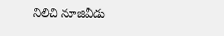నిలిచి నూజివీడు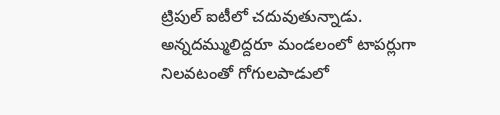ట్రిపుల్ ఐటీలో చదువుతున్నాడు. అన్నదమ్ములిద్దరూ మండలంలో టాపర్లుగా నిలవటంతో గోగులపాడులో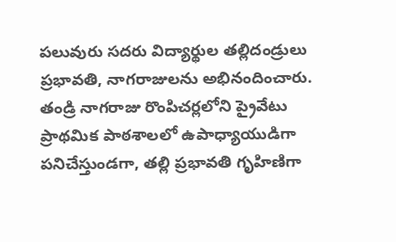పలువురు సదరు విద్యార్థుల తల్లిదండ్రులు ప్రభావతి, నాగరాజులను అభినందించారు. తండ్రి నాగరాజు రొంపిచర్లలోని ప్రైవేటు ప్రాథమిక పాఠశాలలో ఉపాధ్యాయుడిగా పనిచేస్తుండగా, తల్లి ప్రభావతి గృహిణిగా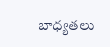బాధ్యతలు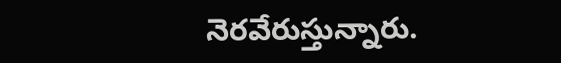నెరవేరుస్తున్నారు.